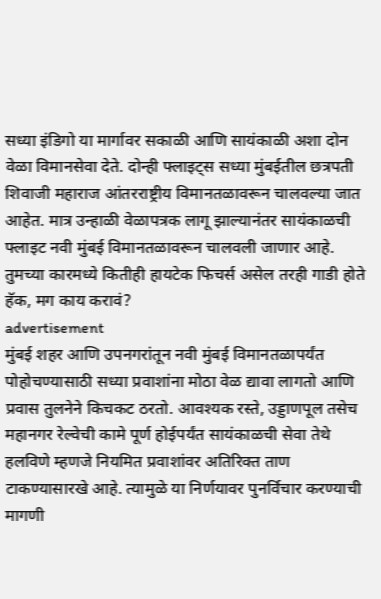सध्या इंडिगो या मार्गावर सकाळी आणि सायंकाळी अशा दोन वेळा विमानसेवा देते. दोन्ही फ्लाइट्स सध्या मुंबईतील छत्रपती शिवाजी महाराज आंतरराष्ट्रीय विमानतळावरून चालवल्या जात आहेत. मात्र उन्हाळी वेळापत्रक लागू झाल्यानंतर सायंकाळची फ्लाइट नवी मुंबई विमानतळावरून चालवली जाणार आहे.
तुमच्या कारमध्ये कितीही हायटेक फिचर्स असेल तरही गाडी होते हॅक, मग काय करावं?
advertisement
मुंबई शहर आणि उपनगरांतून नवी मुंबई विमानतळापर्यंत पोहोचण्यासाठी सध्या प्रवाशांना मोठा वेळ द्यावा लागतो आणि प्रवास तुलनेने किचकट ठरतो. आवश्यक रस्ते, उड्डाणपूल तसेच महानगर रेल्वेची कामे पूर्ण होईपर्यंत सायंकाळची सेवा तेथे हलविणे म्हणजे नियमित प्रवाशांवर अतिरिक्त ताण टाकण्यासारखे आहे. त्यामुळे या निर्णयावर पुनर्विचार करण्याची मागणी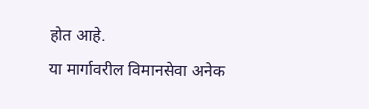होत आहे.
या मार्गावरील विमानसेवा अनेक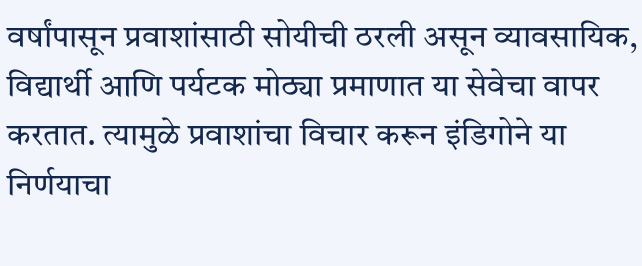वर्षांपासून प्रवाशांसाठी सोयीची ठरली असून व्यावसायिक, विद्यार्थी आणि पर्यटक मोठ्या प्रमाणात या सेवेचा वापर करतात. त्यामुळे प्रवाशांचा विचार करून इंडिगोने या निर्णयाचा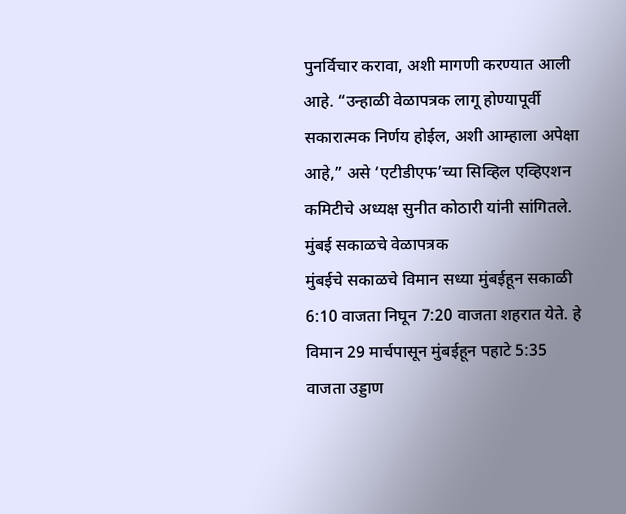पुनर्विचार करावा, अशी मागणी करण्यात आली आहे. “उन्हाळी वेळापत्रक लागू होण्यापूर्वी सकारात्मक निर्णय होईल, अशी आम्हाला अपेक्षा आहे,” असे ‘एटीडीएफ’च्या सिव्हिल एव्हिएशन कमिटीचे अध्यक्ष सुनीत कोठारी यांनी सांगितले.
मुंबई सकाळचे वेळापत्रक
मुंबईचे सकाळचे विमान सध्या मुंबईहून सकाळी 6:10 वाजता निघून 7:20 वाजता शहरात येते. हे विमान 29 मार्चपासून मुंबईहून पहाटे 5:35 वाजता उड्डाण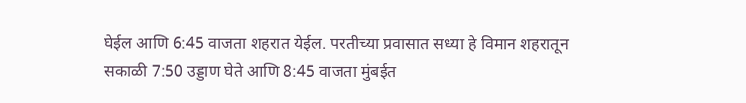घेईल आणि 6:45 वाजता शहरात येईल. परतीच्या प्रवासात सध्या हे विमान शहरातून सकाळी 7:50 उड्डाण घेते आणि 8:45 वाजता मुंबईत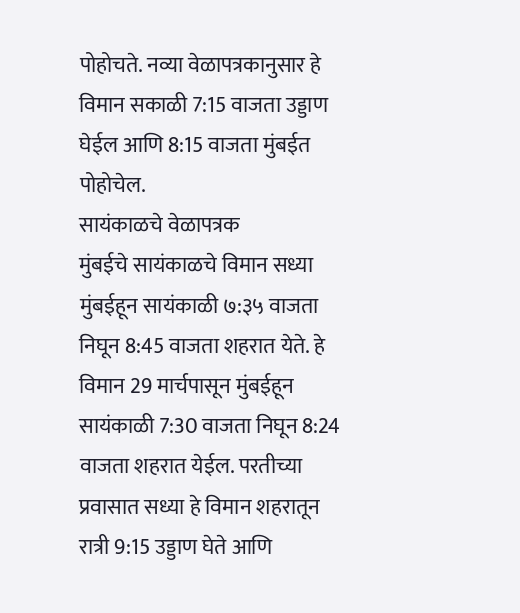पोहोचते. नव्या वेळापत्रकानुसार हे विमान सकाळी 7:15 वाजता उड्डाण घेईल आणि 8:15 वाजता मुंबईत पोहोचेल.
सायंकाळचे वेळापत्रक
मुंबईचे सायंकाळचे विमान सध्या मुंबईहून सायंकाळी ७:३५ वाजता निघून 8:45 वाजता शहरात येते. हे विमान 29 मार्चपासून मुंबईहून सायंकाळी 7:30 वाजता निघून 8:24 वाजता शहरात येईल. परतीच्या प्रवासात सध्या हे विमान शहरातून रात्री 9:15 उड्डाण घेते आणि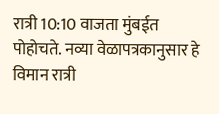रात्री 10:10 वाजता मुंबईत पोहोचते. नव्या वेळापत्रकानुसार हे विमान रात्री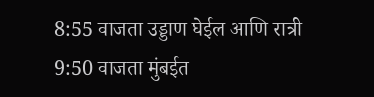8:55 वाजता उड्डाण घेईल आणि रात्री 9:50 वाजता मुंबईत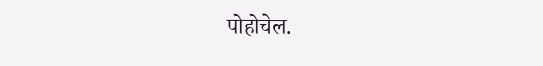पोहोचेल.